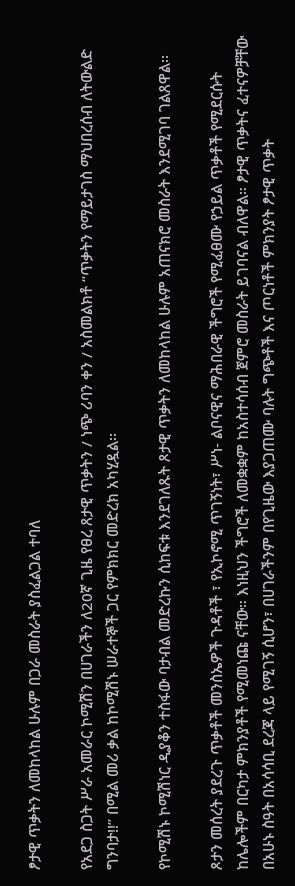ፆታዊ ጥቃትን ለመከላከል ሁሉም በጋራ መስራት ያስፈልጋል ተባለ

የአደጋ ስጋት ሥራ አመራር ኮሚሽን በሀገራችን ለ20ኛ ጊዜ የፀረ ጸታዊ ጥቃትን / ነጭ ሪባን ቀን / አስመልክቶ “ጥቃትን የማይታገስ ማህበረሰብ ለትውልድ ግንባታ!!” በሚል መሪ ቃል ከኮሚሽኑ ሠራተኞች ጋር የምክክር መድረክ አካሂዷል፡፡

የኮሚሽኑ ኮሚሽነር ዲያቆን ተስፋው ባታብል መድረኩን ሲከፍቱ እንደገለጹት ጾታዊ ጥቃትን ለመከላከል ሁሉም አጠናክሮ መስራት እንደሚገባ ገልጸዋል፡፡

ጾታን መሰረት ያደረጉ ጥቃቶች መንስኤዎች ጉዳቶች ፣ የኢኮኖሚ ጥገኝነት፣ ሥነ- ልቦናዊና ማሕበራዊ ችግሮች የሚፈፀሙ የኃይል ጥቃቶች የሚደርሱት ከሌሎችም በርካታ ምክንያቶች የሚመነጩ ናቸው። እነዚህን ችግሮች ለመቋቋም ከአስተሳሰብ ጀምሮ መስራት ይገባናል ብለዋል። ፆታዊ ጥቃትና ፈተናዎቻቸው በአሁኑ ስዓት በአሳሳቢ ደረጃ ላይ የሚገኝ ሲሆን፣ በሀገራችንም በየጊዜው እያጋጠሙ ባሉት ግጭቶች እና ጦርነቶች ምክንያት ፆታዊ ጥቃት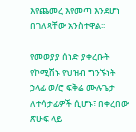እየጨመረ እየመጣ እንደሆነ በገለጻቸው አንስተዋል፡፡

የመወያያ ሰነድ ያቀረቡት የኮሚሽኑ የህዝብ ግንኙነት ኃላፊ ወ/ሮ ፍቅሬ ሙሉጌታ ለተሳታፊዎች ሲሆኑ፣ በቀረበው ጽሁፍ ላይ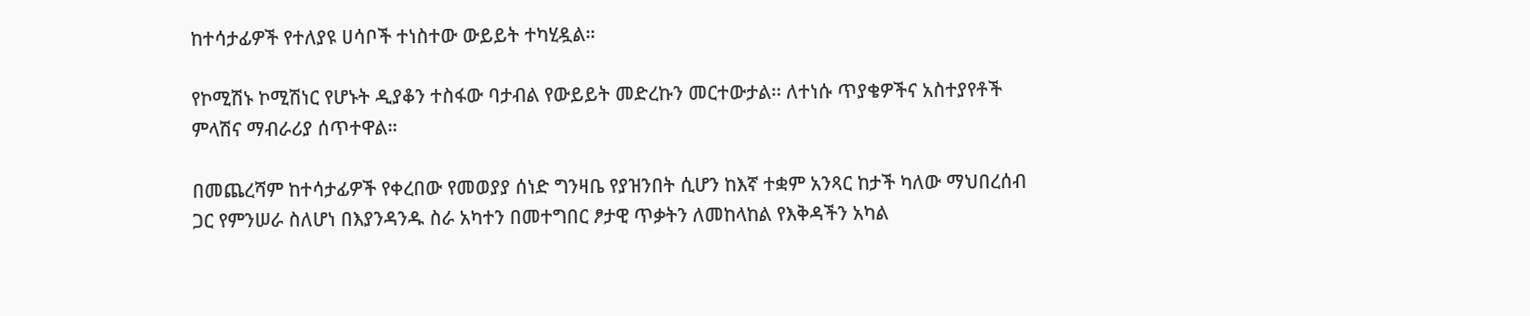ከተሳታፊዎች የተለያዩ ሀሳቦች ተነስተው ውይይት ተካሂዷል።

የኮሚሽኑ ኮሚሽነር የሆኑት ዲያቆን ተስፋው ባታብል የውይይት መድረኩን መርተውታል፡፡ ለተነሱ ጥያቄዎችና አስተያየቶች ምላሽና ማብራሪያ ሰጥተዋል።

በመጨረሻም ከተሳታፊዎች የቀረበው የመወያያ ሰነድ ግንዛቤ የያዝንበት ሲሆን ከእኛ ተቋም አንጻር ከታች ካለው ማህበረሰብ ጋር የምንሠራ ስለሆነ በእያንዳንዱ ስራ አካተን በመተግበር ፆታዊ ጥቃትን ለመከላከል የእቅዳችን አካል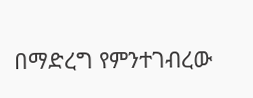በማድረግ የምንተገብረው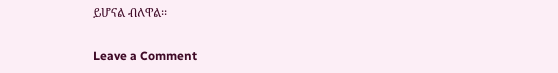ይሆናል ብለዋል፡፡

Leave a Comment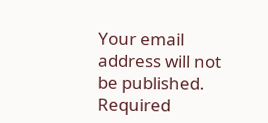Your email address will not be published. Required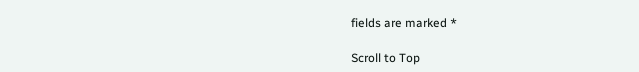fields are marked *

Scroll to Top